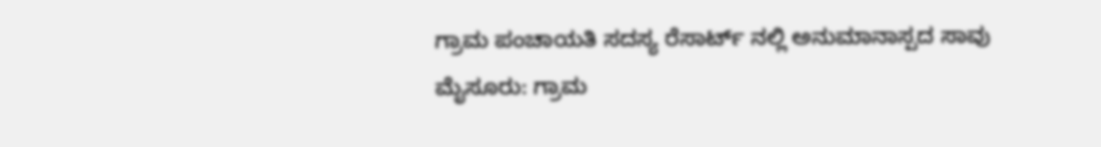ಗ್ರಾಮ ಪಂಚಾಯತಿ ಸದಸ್ಯ ರೆಸಾರ್ಟ್ ನಲ್ಲಿ ಅನುಮಾನಾಸ್ಪದ ಸಾವು
ಮೈಸೂರು: ಗ್ರಾಮ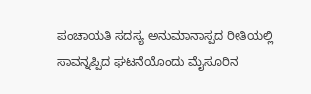ಪಂಚಾಯತಿ ಸದಸ್ಯ ಅನುಮಾನಾಸ್ಪದ ರೀತಿಯಲ್ಲಿ ಸಾವನ್ನಪ್ಪಿದ ಘಟನೆಯೊಂದು ಮೈಸೂರಿನ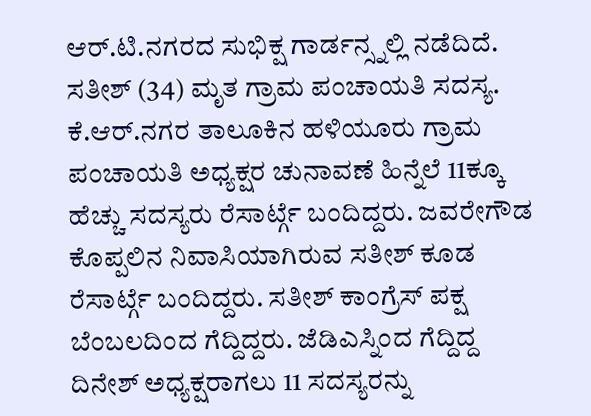ಆರ್.ಟಿ.ನಗರದ ಸುಭಿಕ್ಷ ಗಾರ್ಡನ್ಸ್ನಲ್ಲಿ ನಡೆದಿದೆ. ಸತೀಶ್ (34) ಮೃತ ಗ್ರಾಮ ಪಂಚಾಯತಿ ಸದಸ್ಯ. ಕೆ.ಆರ್.ನಗರ ತಾಲೂಕಿನ ಹಳಿಯೂರು ಗ್ರಾಮ ಪಂಚಾಯತಿ ಅಧ್ಯಕ್ಷರ ಚುನಾವಣೆ ಹಿನ್ನೆಲೆ 11ಕ್ಕೂ ಹೆಚ್ಚು ಸದಸ್ಯರು ರೆಸಾರ್ಟ್ಗೆ ಬಂದಿದ್ದರು. ಜವರೇಗೌಡ ಕೊಪ್ಪಲಿನ ನಿವಾಸಿಯಾಗಿರುವ ಸತೀಶ್ ಕೂಡ ರೆಸಾರ್ಟ್ಗೆ ಬಂದಿದ್ದರು. ಸತೀಶ್ ಕಾಂಗ್ರೆಸ್ ಪಕ್ಷ ಬೆಂಬಲದಿಂದ ಗೆದ್ದಿದ್ದರು. ಜೆಡಿಎಸ್ನಿಂದ ಗೆದ್ದಿದ್ದ ದಿನೇಶ್ ಅಧ್ಯಕ್ಷರಾಗಲು 11 ಸದಸ್ಯರನ್ನು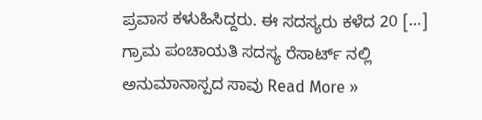ಪ್ರವಾಸ ಕಳುಹಿಸಿದ್ದರು. ಈ ಸದಸ್ಯರು ಕಳೆದ 20 […]
ಗ್ರಾಮ ಪಂಚಾಯತಿ ಸದಸ್ಯ ರೆಸಾರ್ಟ್ ನಲ್ಲಿ ಅನುಮಾನಾಸ್ಪದ ಸಾವು Read More »